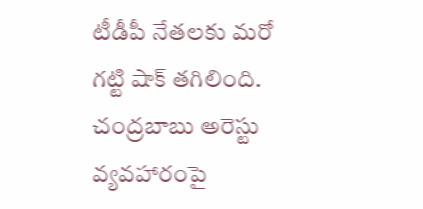టీడీపీ నేతలకు మరో గట్టి షాక్ తగిలింది. చంద్రబాబు అరెస్టు వ్యవహారంపై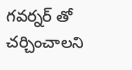గవర్నర్ తో చర్చించాలని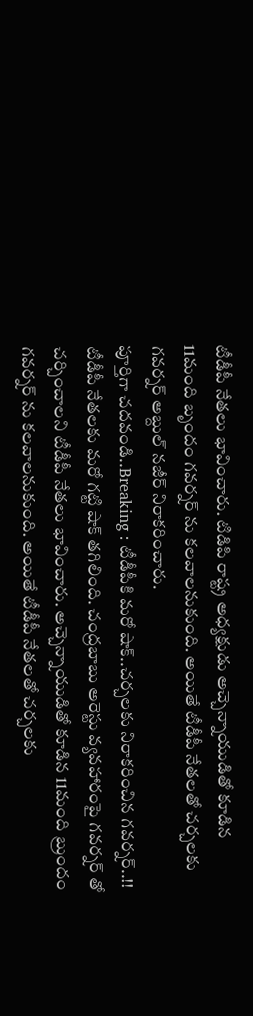టీడీపీ నేతలు భావించారు. టిడిపి రాష్ట్ర అధ్యక్షుడు అచ్చెన్నాయుడితో కూడిన 11మంది బృందం గవర్నర్ ను కలవాలనుకుంది. అయితే టీడీపీ నేతలతో చర్చలకు గవర్నర్ అబ్దుల్ నజీర్ నిరాకరించారు.
పూర్తిగా చదవండి..Breaking : టీడీపీకి మరో షాక్..చర్చలకు నిరాకరించిన గవర్నర్..!!
టీడీపీ నేతలకు మరో గట్టి షాక్ తగిలింది. చంద్రబాబు అరెస్టు వ్యవహారంపై గవర్నర్ తో చర్చించాలని టీడీపీ నేతలు భావించారు. అచ్చెన్నాయుడితో కూడిన 11మంది బ్రుందం గవర్నర్ ను కలవాలనుకుంది. అయితే టీడీపీ నేతలతో చర్చలకు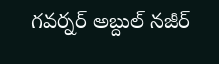గవర్నర్ అబ్దుల్ నజీర్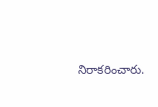నిరాకరించారు.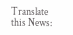Translate this News: